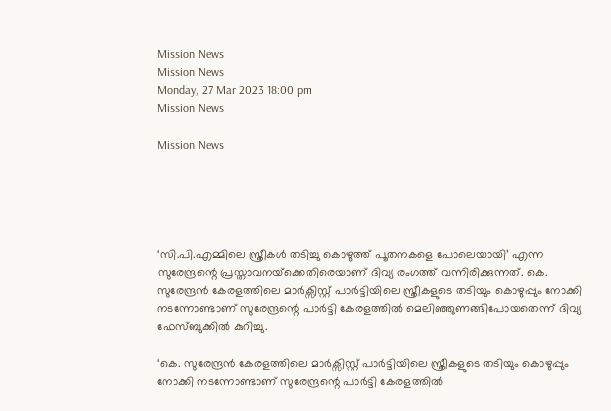Mission News
Mission News
Monday, 27 Mar 2023 18:00 pm
Mission News

Mission News





‘സി.പി.എമ്മിലെ സ്ത്രീകള്‍ തടിച്ചു കൊഴുത്ത് പൂതനകളെ പോലെയായി’ എന്ന സുരേന്ദ്രന്റെ പ്രസ്താവനയ്‌ക്കെതിരെയാണ് ദിവ്യ രംഗത്ത് വന്നിരിക്കുന്നത്. കെ. സുരേന്ദ്രൻ കേരളത്തിലെ മാർക്സിസ്റ്റ് പാർട്ടിയിലെ സ്ത്രീകളുടെ തടിയും കൊഴുപ്പും നോക്കി നടന്നോണ്ടാണ് സുരേന്ദ്രന്റെ പാർട്ടി കേരളത്തിൽ മെലിഞ്ഞുണങ്ങിപോയതെന്ന് ദിവ്യ ഫേസ്‌ബുക്കിൽ കുറിച്ചു.

‘കെ. സുരേന്ദ്രൻ കേരളത്തിലെ മാർക്സിസ്റ്റ് പാർട്ടിയിലെ സ്ത്രീകളുടെ തടിയും കൊഴുപ്പും നോക്കി നടന്നോണ്ടാണ് സുരേന്ദ്രന്റെ പാർട്ടി കേരളത്തിൽ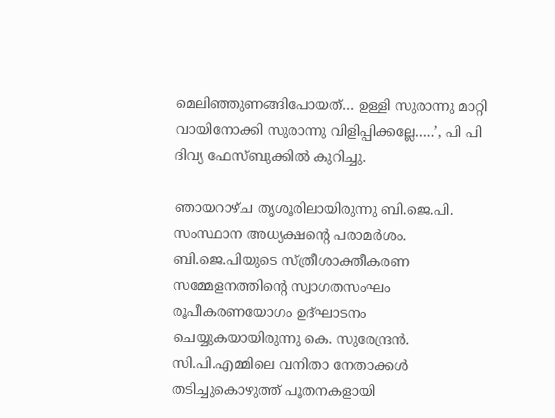മെലിഞ്ഞുണങ്ങിപോയത്… ഉള്ളി സുരാന്നു മാറ്റി വായിനോക്കി സുരാന്നു വിളിപ്പിക്കല്ലേ…..’, പി പി ദിവ്യ ഫേസ്‌ബുക്കിൽ കുറിച്ചു.

ഞായറാഴ്ച തൃശൂരിലായിരുന്നു ബി.ജെ.പി. സംസ്ഥാന അധ്യക്ഷന്റെ പരാമര്‍ശം. ബി.ജെ.പിയുടെ സ്ത്രീശാക്തീകരണ സമ്മേളനത്തിന്റെ സ്വാഗതസംഘം രൂപീകരണയോഗം ഉദ്ഘാടനം ചെയ്യുകയായിരുന്നു കെ. സുരേന്ദ്രന്‍. സി.പി.എമ്മിലെ വനിതാ നേതാക്കള്‍ തടിച്ചുകൊഴുത്ത് പൂതനകളായി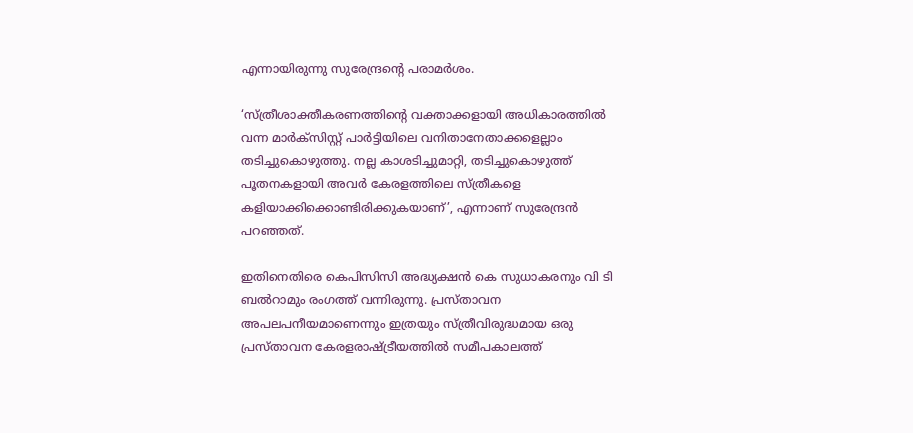എന്നായിരുന്നു സുരേന്ദ്രന്റെ പരാമര്‍ശം.

‘സ്ത്രീശാക്തീകരണത്തിന്റെ വക്താക്കളായി അധികാരത്തില്‍ വന്ന മാര്‍ക്‌സിസ്റ്റ് പാര്‍ട്ടിയിലെ വനിതാനേതാക്കളെല്ലാം തടിച്ചുകൊഴുത്തു. നല്ല കാശടിച്ചുമാറ്റി, തടിച്ചുകൊഴുത്ത് പൂതനകളായി അവര്‍ കേരളത്തിലെ സ്ത്രീകളെ കളിയാക്കിക്കൊണ്ടിരിക്കുകയാണ്’, എന്നാണ് സുരേന്ദ്രൻ പറഞ്ഞത്.

ഇതിനെതിരെ കെപിസിസി അദ്ധ്യക്ഷന്‍ കെ സുധാകരനും വി ടി ബൽറാമും രംഗത്ത് വന്നിരുന്നു. പ്രസ്താവന അപലപനീയമാണെന്നും ഇത്രയും സ്ത്രീവിരുദ്ധമായ ഒരു പ്രസ്താവന കേരളരാഷ്ട്രീയത്തില്‍ സമീപകാലത്ത്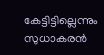കേട്ടിട്ടില്ലെന്നും സുധാകരന്‍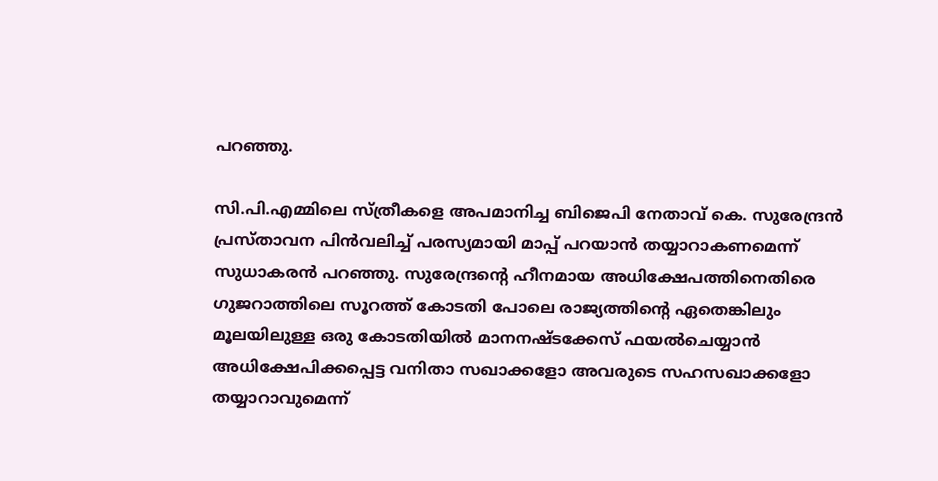പറഞ്ഞു.

സി.പി.എമ്മിലെ സ്ത്രീകളെ അപമാനിച്ച ബിജെപി നേതാവ് കെ. സുരേന്ദ്രന്‍ പ്രസ്താവന പിന്‍വലിച്ച് പരസ്യമായി മാപ്പ് പറയാന്‍ തയ്യാറാകണമെന്ന് സുധാകരൻ പറഞ്ഞു. സുരേന്ദ്രന്റെ ഹീനമായ അധിക്ഷേപത്തിനെതിരെ ഗുജറാത്തിലെ സൂറത്ത് കോടതി പോലെ രാജ്യത്തിന്റെ ഏതെങ്കിലും മൂലയിലുള്ള ഒരു കോടതിയില്‍ മാനനഷ്ടക്കേസ് ഫയല്‍ചെയ്യാന്‍ അധിക്ഷേപിക്കപ്പെട്ട വനിതാ സഖാക്കളോ അവരുടെ സഹസഖാക്കളോ തയ്യാറാവുമെന്ന്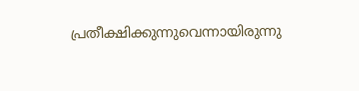പ്രതീക്ഷിക്കുന്നുവെന്നായിരുന്നു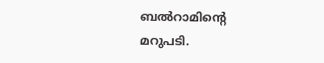ബൽറാമിന്റെ മറുപടി.